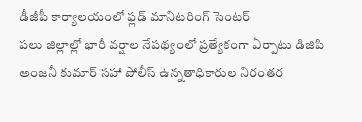డీజీపీ కార్యాలయంలో ఫ్లడ్ మానిటరింగ్ సెంటర్
పలు జిల్లాల్లో భారీ వర్షాల నేపథ్యంలో ప్రత్యేకంగా ఏర్పాటు డిజిపి అంజనీ కుమార్ సహా పోలీస్ ఉన్నతాధికారుల నిరంతర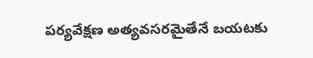పర్యవేక్షణ అత్యవసరమైతేనే బయటకు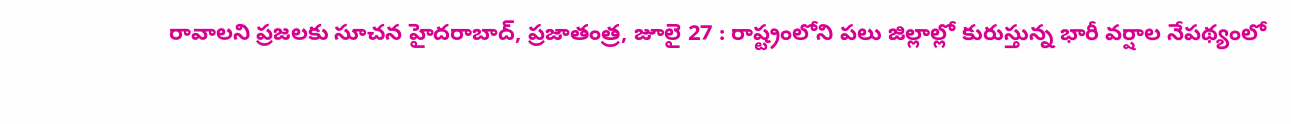రావాలని ప్రజలకు సూచన హైదరాబాద్, ప్రజాతంత్ర, జూలై 27 : రాష్ట్రంలోని పలు జిల్లాల్లో కురుస్తున్న భారీ వర్షాల నేపథ్యంలో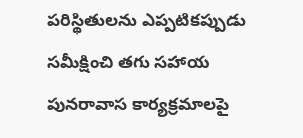పరిస్థితులను ఎప్పటికప్పుడు సమీక్షించి తగు సహాయ పునరావాస కార్యక్రమాలపై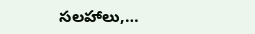సలహాలు,…